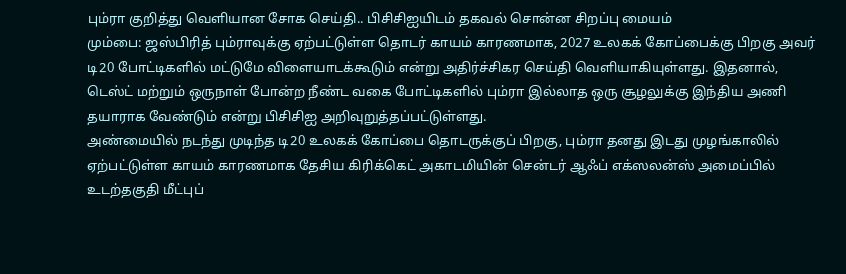பும்ரா குறித்து வெளியான சோக செய்தி.. பிசிசிஐயிடம் தகவல் சொன்ன சிறப்பு மையம்
மும்பை: ஜஸ்பிரித் பும்ராவுக்கு ஏற்பட்டுள்ள தொடர் காயம் காரணமாக, 2027 உலகக் கோப்பைக்கு பிறகு அவர் டி20 போட்டிகளில் மட்டுமே விளையாடக்கூடும் என்று அதிர்ச்சிகர செய்தி வெளியாகியுள்ளது. இதனால், டெஸ்ட் மற்றும் ஒருநாள் போன்ற நீண்ட வகை போட்டிகளில் பும்ரா இல்லாத ஒரு சூழலுக்கு இந்திய அணி தயாராக வேண்டும் என்று பிசிசிஐ அறிவுறுத்தப்பட்டுள்ளது.
அண்மையில் நடந்து முடிந்த டி20 உலகக் கோப்பை தொடருக்குப் பிறகு, பும்ரா தனது இடது முழங்காலில் ஏற்பட்டுள்ள காயம் காரணமாக தேசிய கிரிக்கெட் அகாடமியின் சென்டர் ஆஃப் எக்ஸலன்ஸ் அமைப்பில் உடற்தகுதி மீட்புப்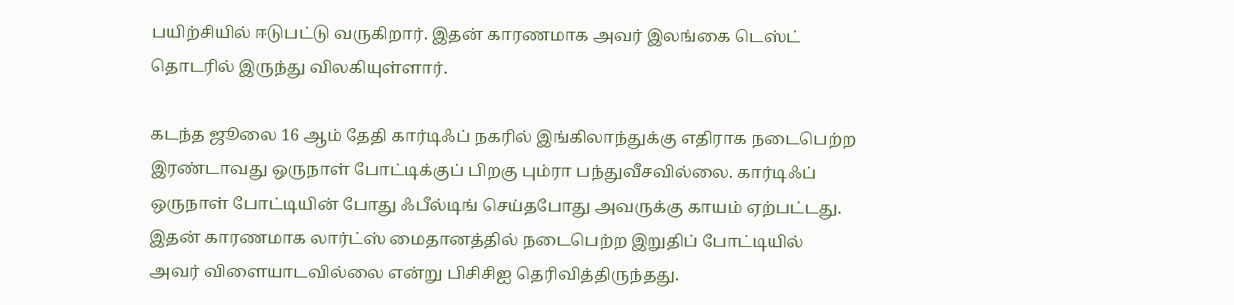பயிற்சியில் ஈடுபட்டு வருகிறார். இதன் காரணமாக அவர் இலங்கை டெஸ்ட் தொடரில் இருந்து விலகியுள்ளார்.

கடந்த ஜூலை 16 ஆம் தேதி கார்டிஃப் நகரில் இங்கிலாந்துக்கு எதிராக நடைபெற்ற இரண்டாவது ஒருநாள் போட்டிக்குப் பிறகு பும்ரா பந்துவீசவில்லை. கார்டிஃப் ஒருநாள் போட்டியின் போது ஃபீல்டிங் செய்தபோது அவருக்கு காயம் ஏற்பட்டது. இதன் காரணமாக லார்ட்ஸ் மைதானத்தில் நடைபெற்ற இறுதிப் போட்டியில் அவர் விளையாடவில்லை என்று பிசிசிஐ தெரிவித்திருந்தது.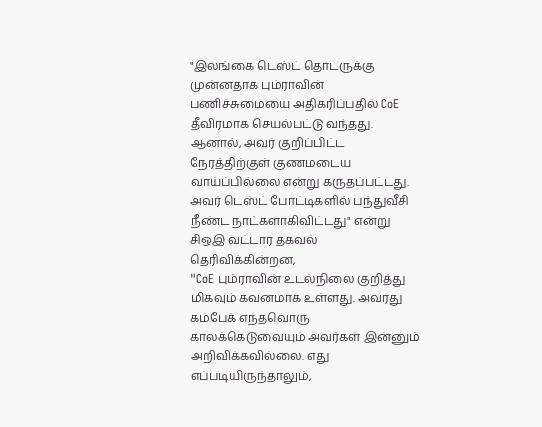"இலங்கை டெஸ்ட் தொடருக்கு முன்னதாக பும்ராவின் பணிச்சுமையை அதிகரிப்பதில் CoE தீவிரமாக செயல்பட்டு வந்தது. ஆனால், அவர் குறிப்பிட்ட நேரத்திற்குள் குணமடைய வாய்ப்பில்லை என்று கருதப்பட்டது. அவர் டெஸ்ட் போட்டிகளில் பந்துவீசி நீண்ட நாட்களாகிவிட்டது" என்று சிஒஇ வட்டார தகவல் தெரிவிக்கின்றன,
"CoE பும்ராவின் உடல்நிலை குறித்து மிகவும் கவனமாக உள்ளது. அவரது கம்பேக் எந்தவொரு காலக்கெடுவையும் அவர்கள் இன்னும் அறிவிக்கவில்லை. எது எப்படியிருந்தாலும்,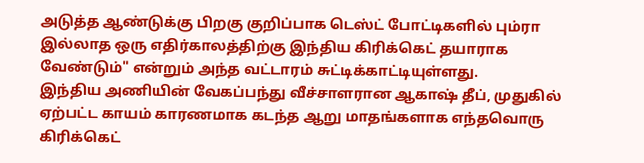அடுத்த ஆண்டுக்கு பிறகு குறிப்பாக டெஸ்ட் போட்டிகளில் பும்ரா இல்லாத ஒரு எதிர்காலத்திற்கு இந்திய கிரிக்கெட் தயாராக வேண்டும்" என்றும் அந்த வட்டாரம் சுட்டிக்காட்டியுள்ளது.
இந்திய அணியின் வேகப்பந்து வீச்சாளரான ஆகாஷ் தீப், முதுகில் ஏற்பட்ட காயம் காரணமாக கடந்த ஆறு மாதங்களாக எந்தவொரு கிரிக்கெட்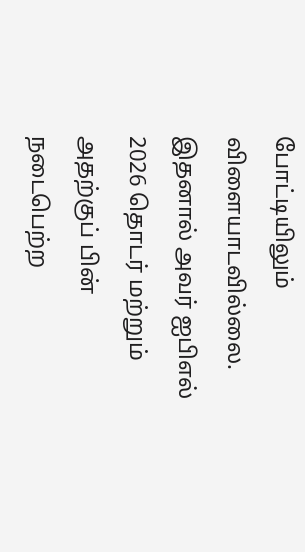போட்டியிலும் விளையாடவில்லை. இதனால் அவர் ஐபிஎல் 2026 தொடர் மற்றும் அதற்குப் பின் நடைபெற்ற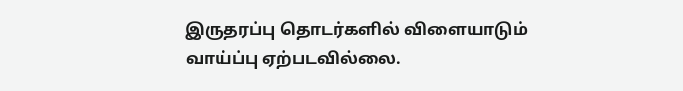இருதரப்பு தொடர்களில் விளையாடும் வாய்ப்பு ஏற்படவில்லை.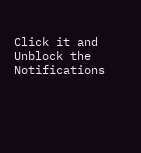Click it and Unblock the Notifications